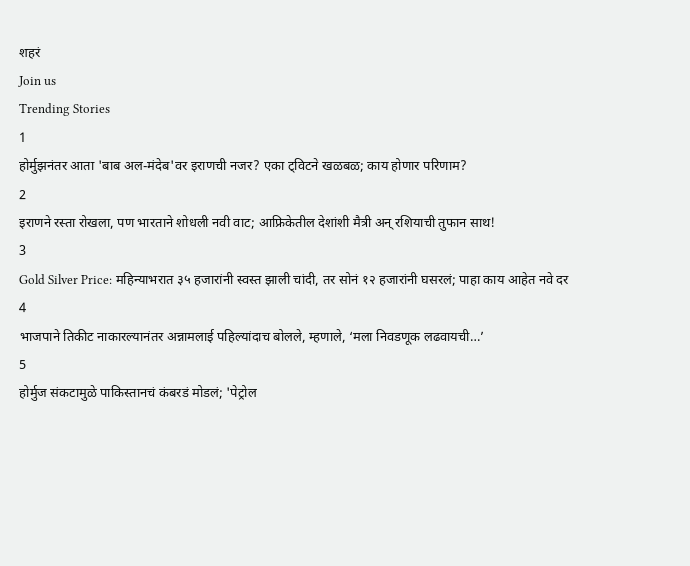शहरं
Join us
Trending Stories
1
होर्मुझनंतर आता 'बाब अल-मंदेब'वर इराणची नजर? एका ट्विटने खळबळ; काय होणार परिणाम?
2
इराणने रस्ता रोखला, पण भारताने शोधली नवी वाट; आफ्रिकेतील देशांशी मैत्री अन् रशियाची तुफान साथ!
3
Gold Silver Price: महिन्याभरात ३५ हजारांनी स्वस्त झाली चांदी, तर सोनं १२ हजारांनी घसरलं; पाहा काय आहेत नवे दर
4
भाजपाने तिकीट नाकारल्यानंतर अन्नामलाई पहिल्यांदाच बोलले, म्हणाले, ‘मला निवडणूक लढवायची…’
5
होर्मुज संकटामुळे पाकिस्तानचं कंबरडं मोडलं; 'पेट्रोल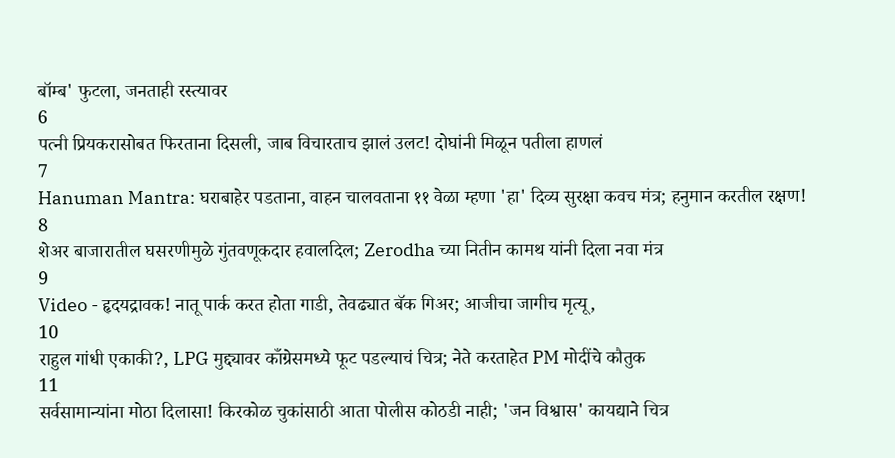बॉम्ब' फुटला, जनताही रस्त्यावर
6
पत्नी प्रियकरासोबत फिरताना दिसली, जाब विचारताच झालं उलट! दोघांनी मिळून पतीला हाणलं
7
Hanuman Mantra: घराबाहेर पडताना, वाहन चालवताना ११ वेळा म्हणा 'हा' दिव्य सुरक्षा कवच मंत्र; हनुमान करतील रक्षण!
8
शेअर बाजारातील घसरणीमुळे गुंतवणूकदार हवालदिल; Zerodha च्या नितीन कामथ यांनी दिला नवा मंत्र
9
Video - हृदयद्रावक! नातू पार्क करत होता गाडी, तेवढ्यात बॅक गिअर; आजीचा जागीच मृत्यू,
10
राहुल गांधी एकाकी?, LPG मुद्द्यावर काँग्रेसमध्ये फूट पडल्याचं चित्र; नेते करताहेत PM मोदींचे कौतुक
11
सर्वसामान्यांना मोठा दिलासा! किरकोळ चुकांसाठी आता पोलीस कोठडी नाही; 'जन विश्वास' कायद्याने चित्र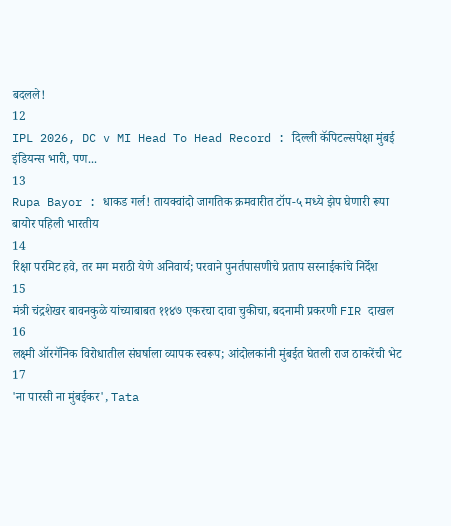बदलले!
12
IPL 2026, DC v MI Head To Head Record : दिल्ली कॅपिटल्सपेक्षा मुंबई इंडियन्स भारी, पण...
13
Rupa Bayor : धाकड गर्ल! तायक्वांदो जागतिक क्रमवारीत टॉप-५ मध्ये झेप घेणारी रूपा बायोर पहिली भारतीय
14
रिक्षा परमिट हवे, तर मग मराठी येणे अनिवार्य; परवाने पुनर्तपासणीचे प्रताप सरनाईकांचे निर्देश
15
मंत्री चंद्रशेखर बावनकुळे यांच्याबाबत ११४७ एकरचा दावा चुकीचा, बदनामी प्रकरणी FIR दाखल
16
लक्ष्मी ऑरगॅनिक विरोधातील संघर्षाला व्यापक स्वरूप; आंदोलकांनी मुंबईत घेतली राज ठाकरेंची भेट
17
'ना पारसी ना मुंबईकर', Tata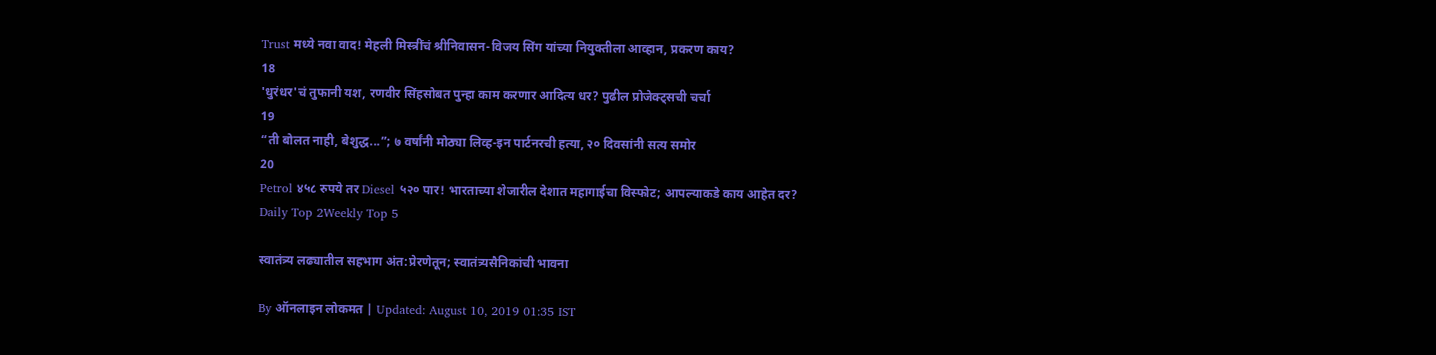Trust मध्ये नवा वाद! मेहली मिस्त्रींचं श्रीनिवासन-विजय सिंग यांच्या नियुक्तीला आव्हान, प्रकरण काय?
18
'धुरंधर'चं तुफानी यश, रणवीर सिंहसोबत पुन्हा काम करणार आदित्य धर? पुढील प्रोजेक्ट्सची चर्चा
19
“ती बोलत नाही, बेशुद्ध...”; ७ वर्षांनी मोठ्या लिव्ह-इन पार्टनरची हत्या, २० दिवसांनी सत्य समोर
20
Petrol ४५८ रुपये तर Diesel ५२० पार! भारताच्या शेजारील देशात महागाईचा विस्फोट; आपल्याकडे काय आहेत दर?
Daily Top 2Weekly Top 5

स्वातंत्र्य लढ्यातील सहभाग अंत:प्रेरणेतून; स्वातंत्र्यसैनिकांची भावना

By ऑनलाइन लोकमत | Updated: August 10, 2019 01:35 IST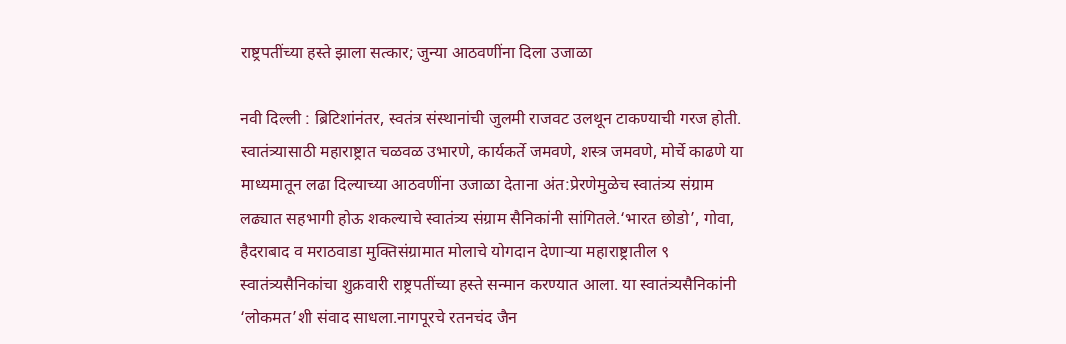राष्ट्रपतींच्या हस्ते झाला सत्कार; जुन्या आठवणींना दिला उजाळा

नवी दिल्ली : ब्रिटिशांनंतर, स्वतंत्र संस्थानांची जुलमी राजवट उलथून टाकण्याची गरज होती. स्वातंत्र्यासाठी महाराष्ट्रात चळवळ उभारणे, कार्यकर्ते जमवणे, शस्त्र जमवणे, मोर्चे काढणे या माध्यमातून लढा दिल्याच्या आठवणींना उजाळा देताना अंत:प्रेरणेमुळेच स्वातंत्र्य संग्राम लढ्यात सहभागी होऊ शकल्याचे स्वातंत्र्य संग्राम सैनिकांनी सांगितले.‘भारत छोडो’, गोवा, हैदराबाद व मराठवाडा मुक्तिसंग्रामात मोलाचे योगदान देणाऱ्या महाराष्ट्रातील ९ स्वातंत्र्यसैनिकांचा शुक्रवारी राष्ट्रपतींच्या हस्ते सन्मान करण्यात आला. या स्वातंत्र्यसैनिकांनी ‘लोकमत’शी संवाद साधला.नागपूरचे रतनचंद जैन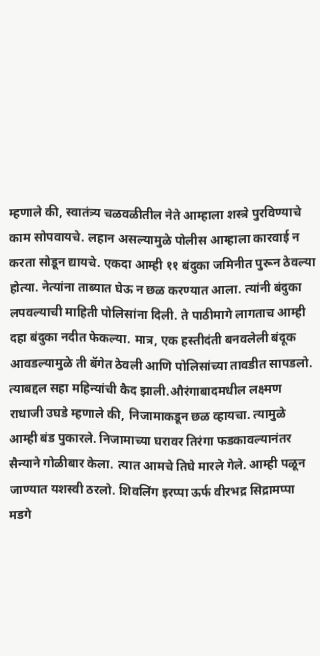म्हणाले की, स्वातंत्र्य चळवळीतील नेते आम्हाला शस्त्रे पुरविण्याचे काम सोपवायचे. लहान असल्यामुळे पोलीस आम्हाला कारवाई न करता सोडून द्यायचे. एकदा आम्ही ११ बंदुका जमिनीत पुरून ठेवल्या होत्या. नेत्यांना ताब्यात घेऊ न छळ करण्यात आला. त्यांनी बंदुका लपवल्याची माहिती पोलिसांना दिली. ते पाठीमागे लागताच आम्ही दहा बंदुका नदीत फेकल्या. मात्र, एक हस्तीदंती बनवलेली बंदूक आवडल्यामुळे ती बॅगेत ठेवली आणि पोलिसांच्या तावडीत सापडलो. त्याबद्दल सहा महिन्यांची कैद झाली.औरंगाबादमधील लक्ष्मण राधाजी उघडे म्हणाले की, निजामाकडून छळ व्हायचा. त्यामुळे आम्ही बंड पुकारले. निजामाच्या घरावर तिरंगा फडकावल्यानंतर सैन्याने गोळीबार केला. त्यात आमचे तिघे मारले गेले. आम्ही पळून जाण्यात यशस्वी ठरलो. शिवलिंग इरप्पा ऊर्फ वीरभद्र सिद्रामप्पा मडगे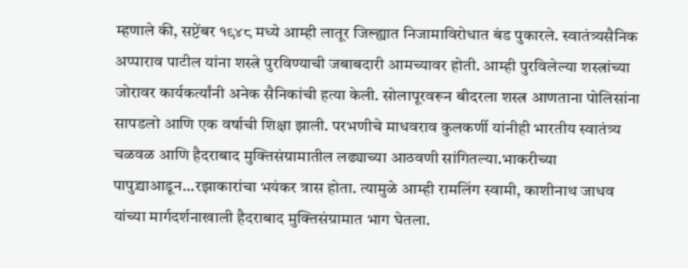म्हणाले की, सप्टेंबर १९४८ मध्ये आम्ही लातूर जिल्ह्यात निजामाविरोधात बंड पुकारले. स्वातंत्र्यसैनिक अप्पाराव पाटील यांना शस्त्रे पुरविण्याची जबाबदारी आमच्यावर होती. आम्ही पुरविलेल्या शस्त्रांच्या जोरावर कार्यकर्त्यांनी अनेक सैनिकांची हत्या केली. सोलापूरवरून बीदरला शस्त्र आणताना पोलिसांना सापडलो आणि एक वर्षाची शिक्षा झाली. परभणीचे माधवराव कुलकर्णी यांनीही भारतीय स्वातंत्र्य चळवळ आणि हैदराबाद मुक्तिसंग्रामातील लढ्याच्या आठवणी सांगितल्या.भाकरीच्या पापुद्र्याआडून...रझाकारांचा भयंकर त्रास होता. त्यामुळे आम्ही रामलिंग स्वामी, काशीनाथ जाधव यांच्या मार्गदर्शनाखाली हैदराबाद मुक्तिसंग्रामात भाग घेतला.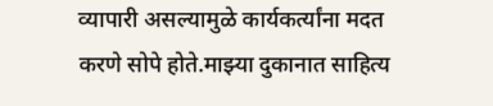व्यापारी असल्यामुळे कार्यकर्त्यांना मदत करणे सोपे होते.माझ्या दुकानात साहित्य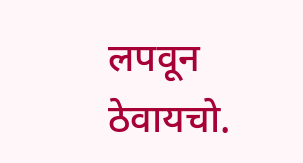लपवून ठेवायचो.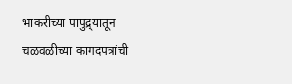भाकरीच्या पापुद्र्यातून चळवळीच्या कागदपत्रांची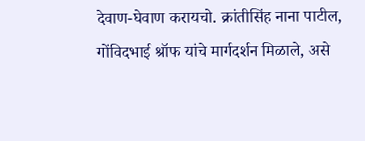देवाण-घेवाण करायचो. क्रांतीसिंह नाना पाटील, गोंविदभाई श्रॉफ यांचे मार्गदर्शन मिळाले, असे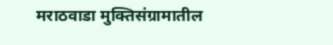मराठवाडा मुक्तिसंग्रामातील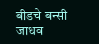बीडचे बन्सी जाधव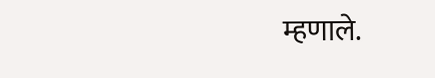म्हणाले.